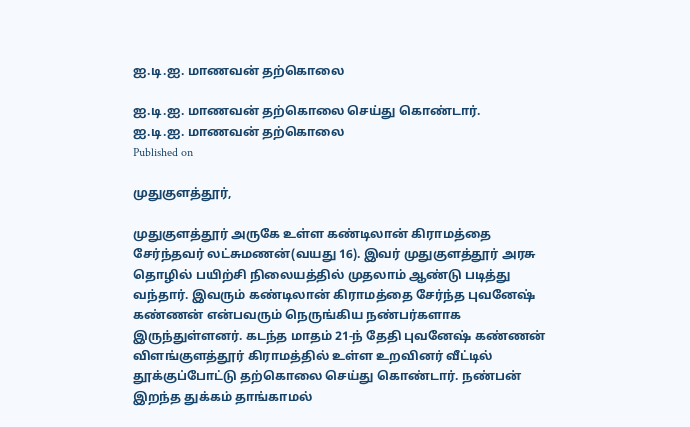ஐ.டி.ஐ. மாணவன் தற்கொலை

ஐ.டி.ஐ. மாணவன் தற்கொலை செய்து கொண்டார்.
ஐ.டி.ஐ. மாணவன் தற்கொலை
Published on

முதுகுளத்தூர்,

முதுகுளத்தூர் அருகே உள்ள கண்டிலான் கிராமத்தை சேர்ந்தவர் லட்சுமணன்(வயது 16). இவர் முதுகுளத்தூர் அரசு தொழில் பயிற்சி நிலையத்தில் முதலாம் ஆண்டு படித்து வந்தார். இவரும் கண்டிலான் கிராமத்தை சேர்ந்த புவனேஷ் கண்ணன் என்பவரும் நெருங்கிய நண்பர்களாக இருந்துள்ளனர். கடந்த மாதம் 21-ந் தேதி புவனேஷ் கண்ணன் விளங்குளத்தூர் கிராமத்தில் உள்ள உறவினர் வீட்டில் தூக்குப்போட்டு தற்கொலை செய்து கொண்டார். நண்பன் இறந்த துக்கம் தாங்காமல்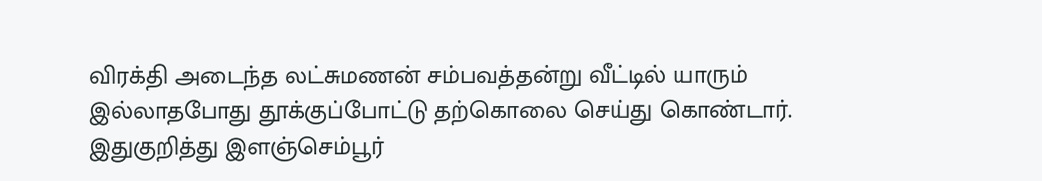விரக்தி அடைந்த லட்சுமணன் சம்பவத்தன்று வீட்டில் யாரும் இல்லாதபோது தூக்குப்போட்டு தற்கொலை செய்து கொண்டார். இதுகுறித்து இளஞ்செம்பூர்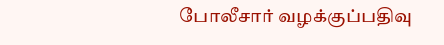போலீசார் வழக்குப்பதிவு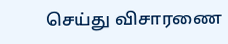செய்து விசாரணை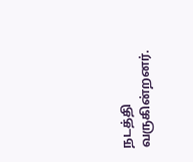நடத்தி வருகின்றனர்.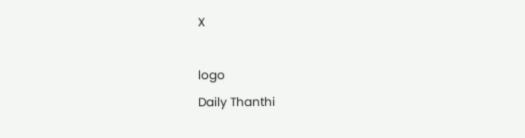X

logo
Daily Thanthi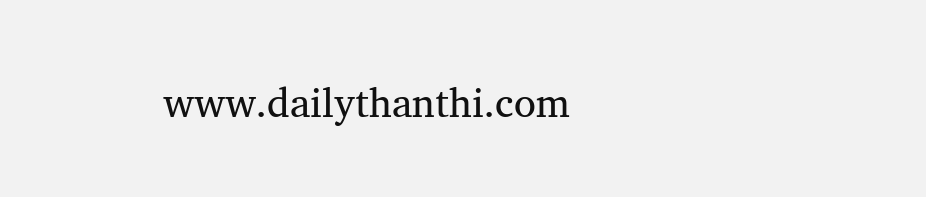www.dailythanthi.com